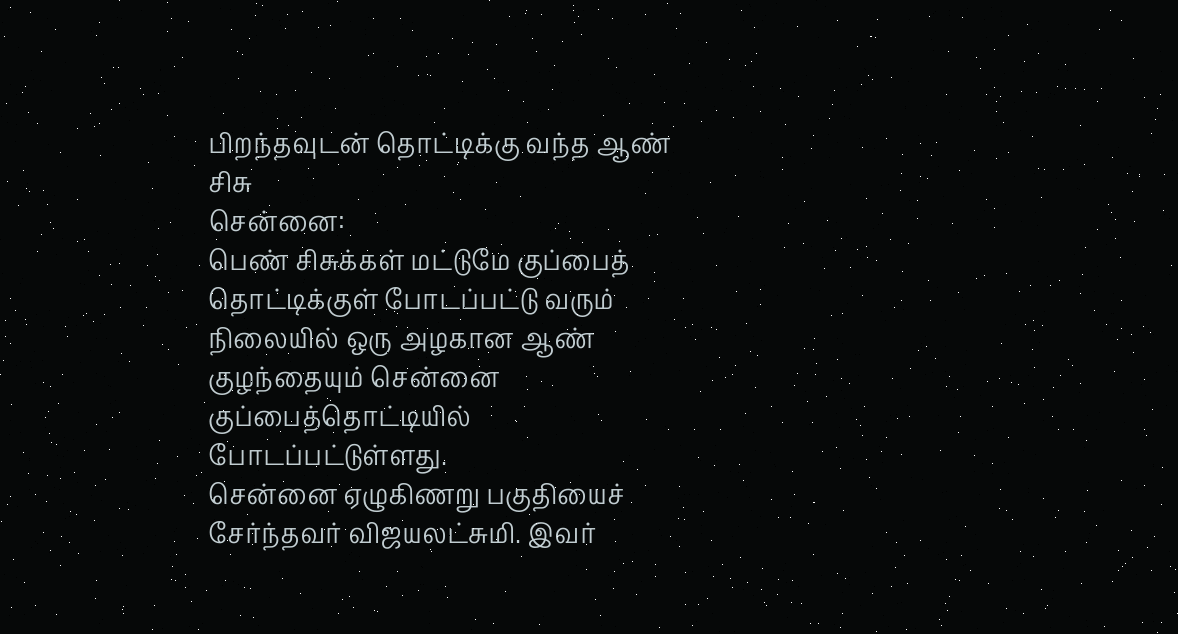பிறந்தவுடன் தொட்டிக்கு வந்த ஆண் சிசு
சென்னை:
பெண் சிசுக்கள் மட்டுமே குப்பைத் தொட்டிக்குள் போடப்பட்டு வரும் நிலையில் ஒரு அழகான ஆண் குழந்தையும் சென்னை குப்பைத்தொட்டியில் போடப்பட்டுள்ளது.
சென்னை ஏழுகிணறு பகுதியைச் சேர்ந்தவர் விஜயலட்சுமி. இவர்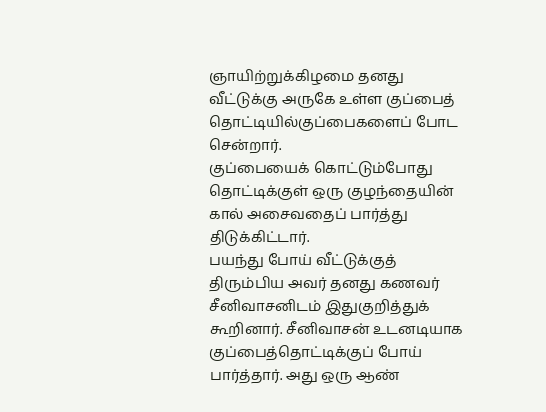ஞாயிற்றுக்கிழமை தனது வீட்டுக்கு அருகே உள்ள குப்பைத் தொட்டியில்குப்பைகளைப் போட சென்றார்.
குப்பையைக் கொட்டும்போது தொட்டிக்குள் ஒரு குழந்தையின் கால் அசைவதைப் பார்த்து திடுக்கிட்டார்.
பயந்து போய் வீட்டுக்குத் திரும்பிய அவர் தனது கணவர் சீனிவாசனிடம் இதுகுறித்துக் கூறினார். சீனிவாசன் உடனடியாக குப்பைத்தொட்டிக்குப் போய் பார்த்தார். அது ஒரு ஆண்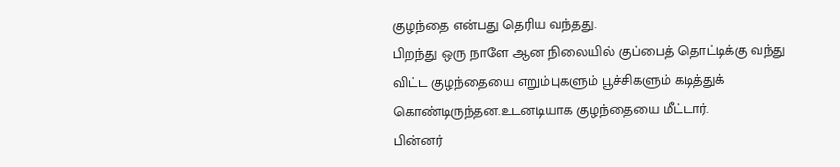குழந்தை என்பது தெரிய வந்தது.
பிறந்து ஒரு நாளே ஆன நிலையில் குப்பைத் தொட்டிக்கு வந்து விட்ட குழந்தையை எறும்புகளும் பூச்சிகளும் கடித்துக் கொண்டிருந்தன.உடனடியாக குழந்தையை மீட்டார்.
பின்னர்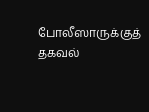போலீஸாருக்குத் தகவல்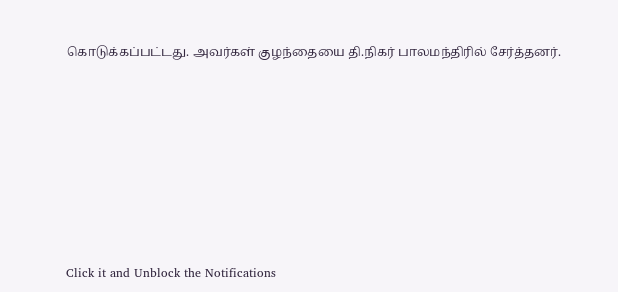கொடுக்கப்பட்டது. அவர்கள் குழந்தையை தி.நிகர் பாலமந்திரில் சேர்த்தனர்.












Click it and Unblock the Notifications